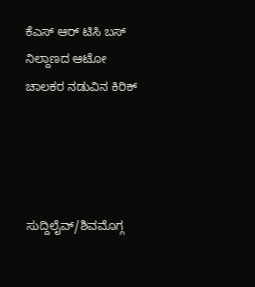ಕೆಎಸ್ ಆರ್ ಟಿಸಿ ಬಸ್ ನಿಲ್ದಾಣದ ಆಟೋ ಚಾಲಕರ ನಡುವಿನ ಕಿರಿಕ್




ಸುದ್ದಿಲೈವ್/ಶಿವಮೊಗ್ಗ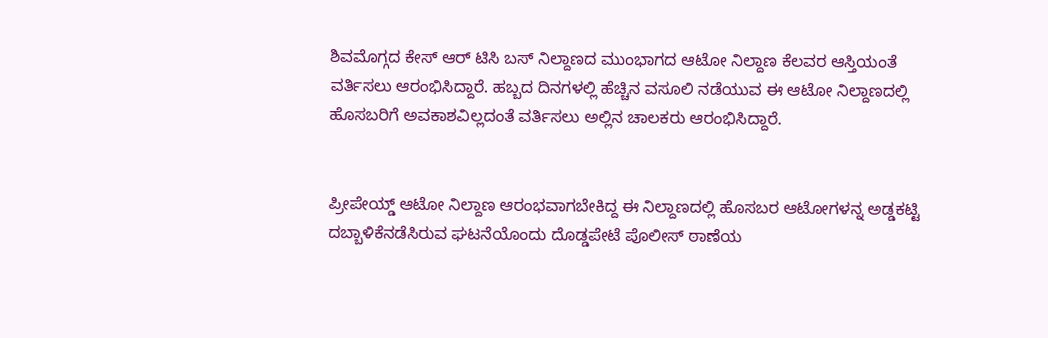ಶಿವಮೊಗ್ಗದ ಕೇಸ್ ಆರ್ ಟಿಸಿ ಬಸ್ ನಿಲ್ದಾಣದ ಮುಂಭಾಗದ ಆಟೋ ನಿಲ್ದಾಣ ಕೆಲವರ ಆಸ್ತಿಯಂತೆ ವರ್ತಿಸಲು ಆರಂಭಿಸಿದ್ದಾರೆ. ಹಬ್ಬದ ದಿನಗಳಲ್ಲಿ ಹೆಚ್ಚಿನ ವಸೂಲಿ ನಡೆಯುವ ಈ ಆಟೋ ನಿಲ್ದಾಣದಲ್ಲಿ ಹೊಸಬರಿಗೆ ಅವಕಾಶವಿಲ್ಲದಂತೆ ವರ್ತಿಸಲು ಅಲ್ಲಿನ ಚಾಲಕರು ಆರಂಭಿಸಿದ್ದಾರೆ.


ಪ್ರೀಪೇಯ್ಡ್ ಆಟೋ ನಿಲ್ದಾಣ ಆರಂಭವಾಗಬೇಕಿದ್ದ ಈ ನಿಲ್ದಾಣದಲ್ಲಿ ಹೊಸಬರ ಆಟೋಗಳನ್ನ ಅಡ್ಡಕಟ್ಟಿ ದಬ್ಬಾಳಿಕೆನಡೆಸಿರುವ ಘಟನೆಯೊಂದು ದೊಡ್ಡಪೇಟೆ ಪೊಲೀಸ್ ಠಾಣೆಯ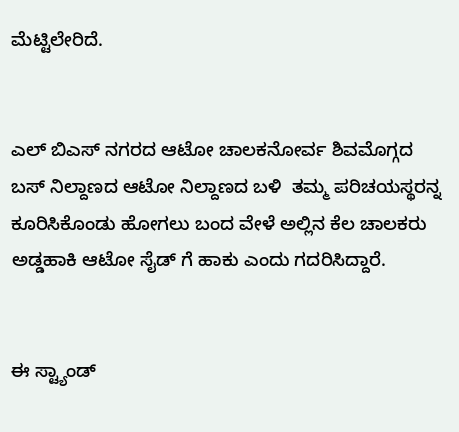ಮೆಟ್ಟಿಲೇರಿದೆ.


ಎಲ್ ಬಿಎಸ್ ನಗರದ ಆಟೋ ಚಾಲಕನೋರ್ವ ಶಿವಮೊಗ್ಗದ ಬಸ್ ನಿಲ್ದಾಣದ ಆಟೋ ನಿಲ್ದಾಣದ ಬಳಿ  ತಮ್ಮ ಪರಿಚಯಸ್ಥರನ್ನ ಕೂರಿಸಿಕೊಂಡು ಹೋಗಲು ಬಂದ ವೇಳೆ ಅಲ್ಲಿನ ಕೆಲ ಚಾಲಕರು ಅಡ್ಡಹಾಕಿ ಆಟೋ ಸೈಡ್ ಗೆ ಹಾಕು ಎಂದು ಗದರಿಸಿದ್ದಾರೆ.


ಈ ಸ್ಟ್ಯಾಂಡ್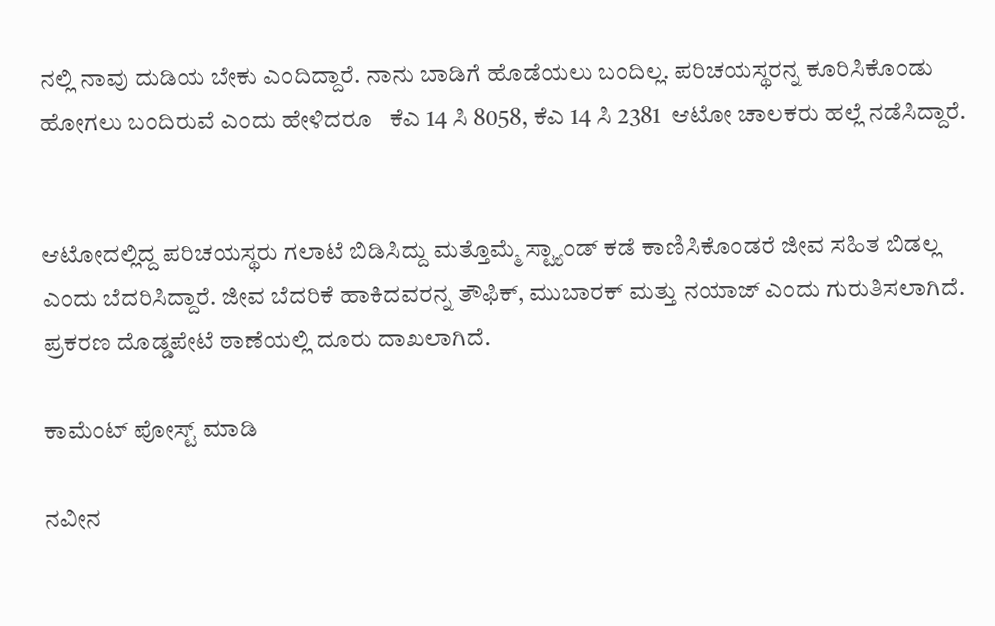ನಲ್ಲಿ ನಾವು ದುಡಿಯ ಬೇಕು ಎಂದಿದ್ದಾರೆ. ನಾನು ಬಾಡಿಗೆ ಹೊಡೆಯಲು ಬಂದಿಲ್ಲ. ಪರಿಚಯಸ್ಥರನ್ನ ಕೂರಿಸಿಕೊಂಡು ಹೋಗಲು ಬಂದಿರುವೆ ಎಂದು ಹೇಳಿದರೂ   ಕೆಎ 14 ಸಿ 8058, ಕೆಎ 14 ಸಿ 2381  ಆಟೋ ಚಾಲಕರು ಹಲ್ಲೆ ನಡೆಸಿದ್ದಾರೆ.


ಆಟೋದಲ್ಲಿದ್ದ ಪರಿಚಯಸ್ಥರು ಗಲಾಟೆ ಬಿಡಿಸಿದ್ದು ಮತ್ತೊಮ್ಮೆ ಸ್ಟ್ಯಾಂಡ್ ಕಡೆ ಕಾಣಿಸಿಕೊಂಡರೆ ಜೀವ ಸಹಿತ ಬಿಡಲ್ಲ ಎಂದು ಬೆದರಿಸಿದ್ದಾರೆ. ಜೀವ ಬೆದರಿಕೆ ಹಾಕಿದವರನ್ನ ತೌಫಿಕ್, ಮುಬಾರಕ್ ಮತ್ತು ನಯಾಜ್ ಎಂದು ಗುರುತಿಸಲಾಗಿದೆ. ಪ್ರಕರಣ ದೊಡ್ಡಪೇಟೆ ಠಾಣೆಯಲ್ಲಿ ದೂರು ದಾಖಲಾಗಿದೆ.

ಕಾಮೆಂಟ್‌‌ ಪೋಸ್ಟ್‌ ಮಾಡಿ

ನವೀನ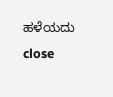ಹಳೆಯದು
close